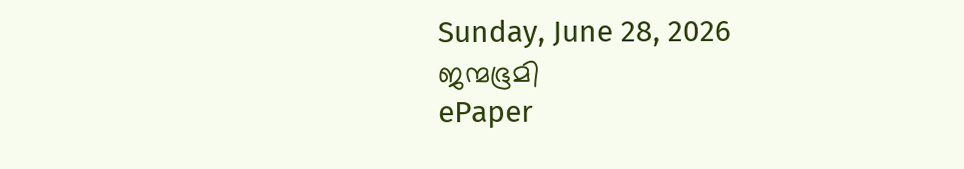Sunday, June 28, 2026
ജന്മഭൂമി
ePaper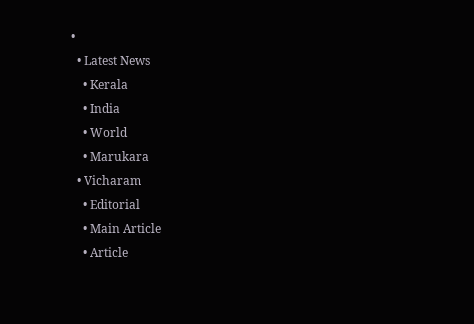•
  • Latest News
    • Kerala
    • India
    • World
    • Marukara
  • Vicharam
    • Editorial
    • Main Article
    • Article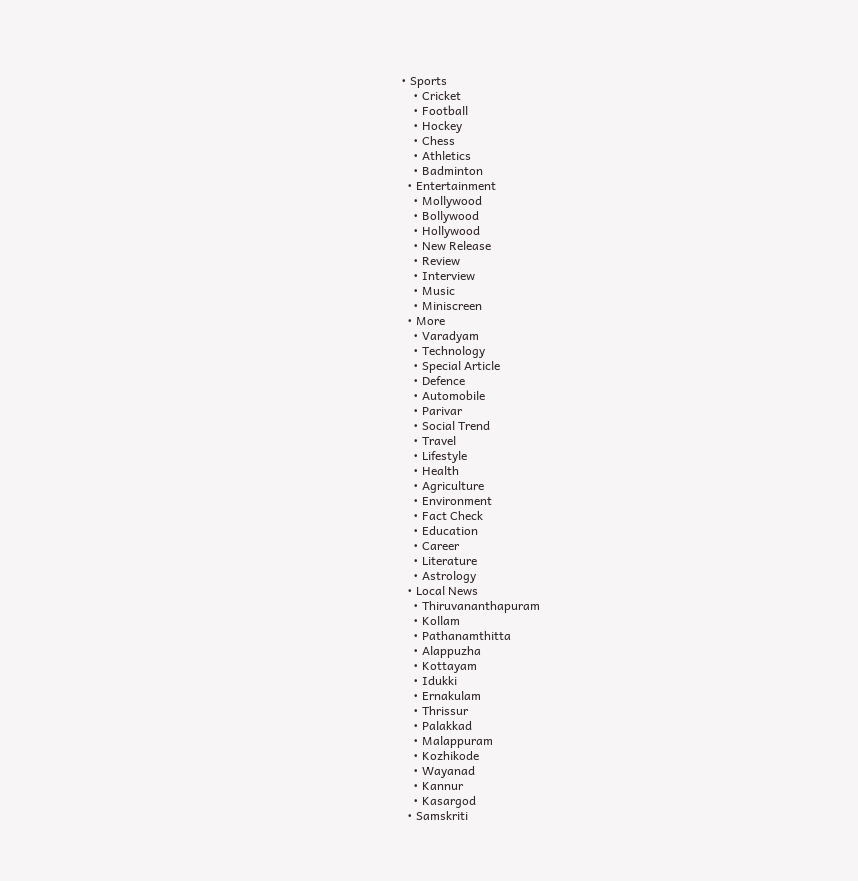• Sports
    • Cricket
    • Football
    • Hockey
    • Chess
    • Athletics
    • Badminton
  • Entertainment
    • Mollywood
    • Bollywood
    • Hollywood
    • New Release
    • Review
    • Interview
    • Music
    • Miniscreen
  • More
    • Varadyam
    • Technology
    • Special Article
    • Defence
    • Automobile
    • Parivar
    • Social Trend
    • Travel
    • Lifestyle
    • Health
    • Agriculture
    • Environment
    • Fact Check
    • Education
    • Career
    • Literature
    • Astrology
  • Local News
    • Thiruvananthapuram
    • Kollam
    • Pathanamthitta
    • Alappuzha
    • Kottayam
    • Idukki
    • Ernakulam
    • Thrissur
    • Palakkad
    • Malappuram
    • Kozhikode
    • Wayanad
    • Kannur
    • Kasargod
  • Samskriti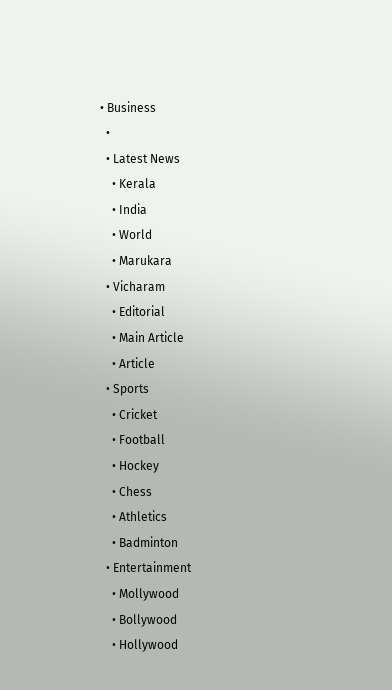• Business
  •
  • Latest News
    • Kerala
    • India
    • World
    • Marukara
  • Vicharam
    • Editorial
    • Main Article
    • Article
  • Sports
    • Cricket
    • Football
    • Hockey
    • Chess
    • Athletics
    • Badminton
  • Entertainment
    • Mollywood
    • Bollywood
    • Hollywood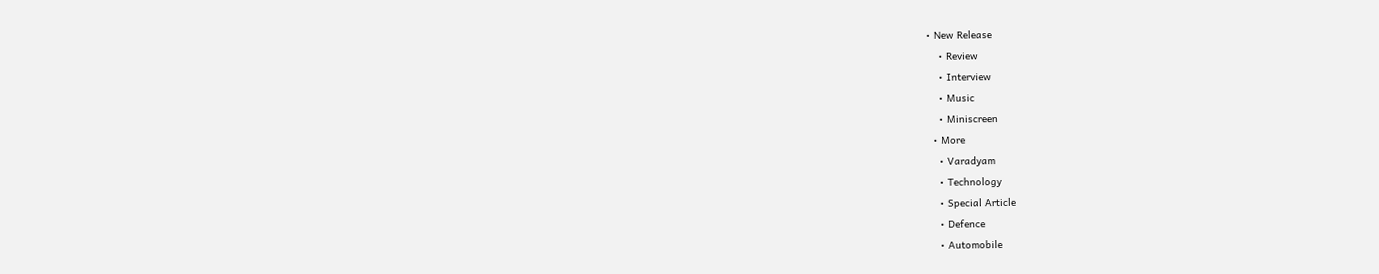• New Release
    • Review
    • Interview
    • Music
    • Miniscreen
  • More
    • Varadyam
    • Technology
    • Special Article
    • Defence
    • Automobile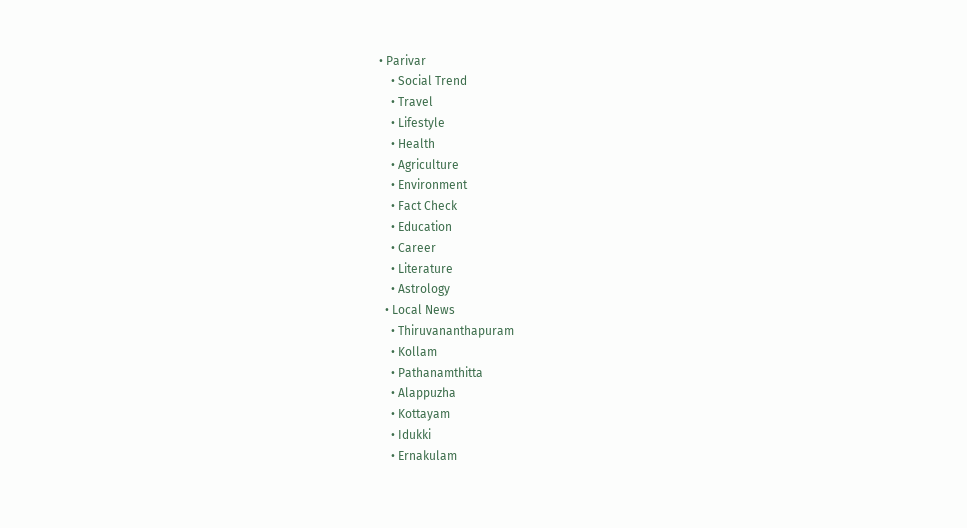• Parivar
    • Social Trend
    • Travel
    • Lifestyle
    • Health
    • Agriculture
    • Environment
    • Fact Check
    • Education
    • Career
    • Literature
    • Astrology
  • Local News
    • Thiruvananthapuram
    • Kollam
    • Pathanamthitta
    • Alappuzha
    • Kottayam
    • Idukki
    • Ernakulam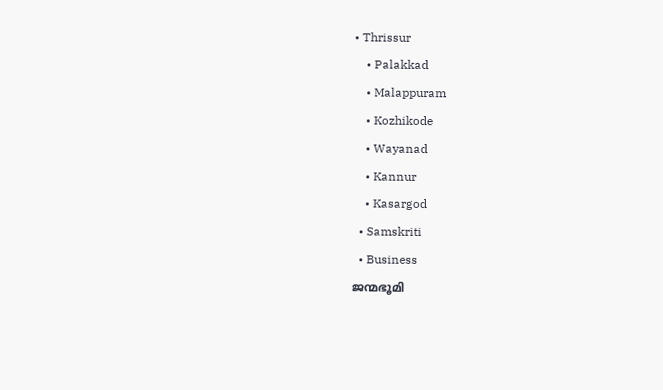• Thrissur
    • Palakkad
    • Malappuram
    • Kozhikode
    • Wayanad
    • Kannur
    • Kasargod
  • Samskriti
  • Business
ജന്മഭൂമി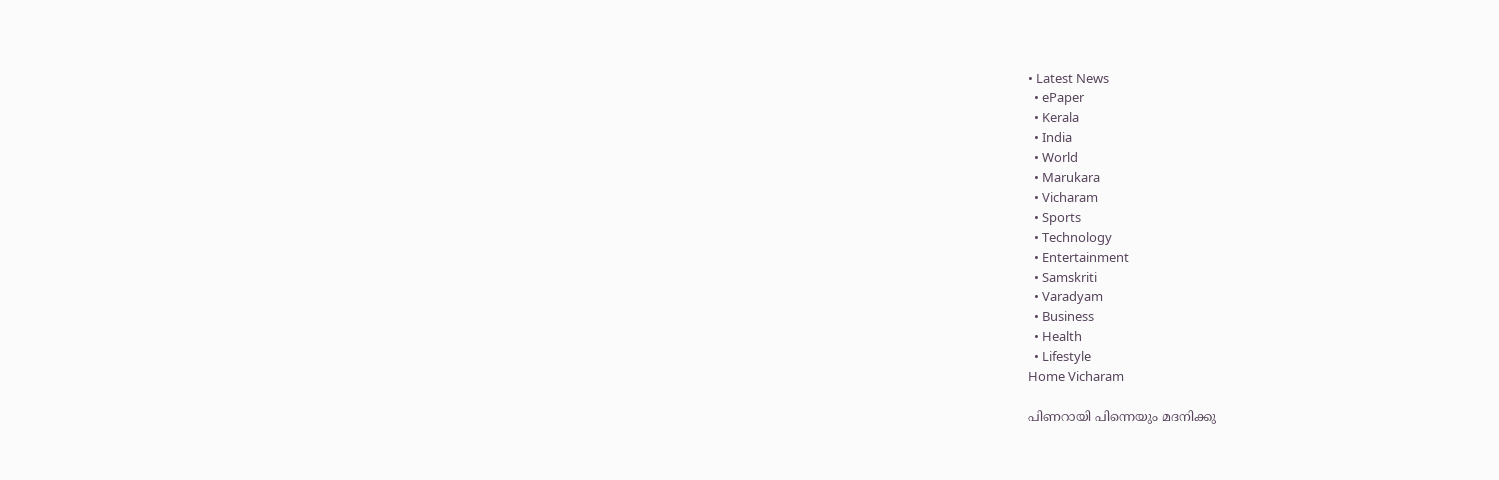• Latest News
  • ePaper
  • Kerala
  • India
  • World
  • Marukara
  • Vicharam
  • Sports
  • Technology
  • Entertainment
  • Samskriti
  • Varadyam
  • Business
  • Health
  • Lifestyle
Home Vicharam

പിണറായി പിന്നെയും മദനിക്കു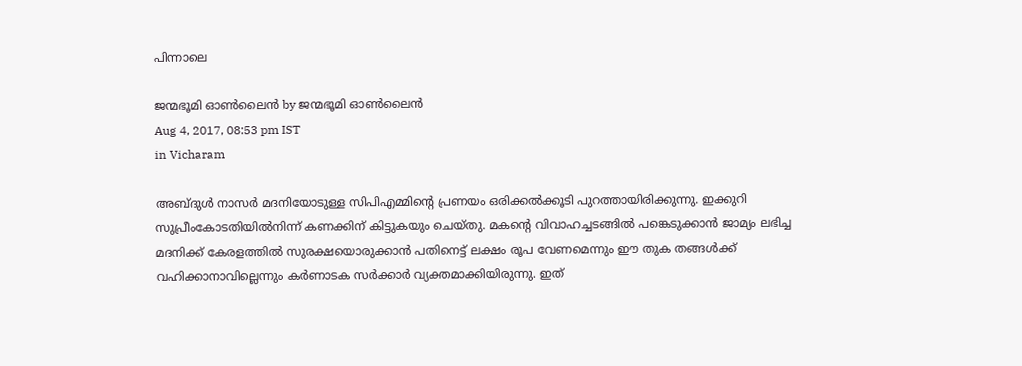പിന്നാലെ

ജന്മഭൂമി ഓണ്‍ലൈന്‍ by ജന്മഭൂമി ഓണ്‍ലൈന്‍
Aug 4, 2017, 08:53 pm IST
in Vicharam

അബ്ദുള്‍ നാസര്‍ മദനിയോടുള്ള സിപിഎമ്മിന്റെ പ്രണയം ഒരിക്കല്‍ക്കൂടി പുറത്തായിരിക്കുന്നു. ഇക്കുറി സുപ്രീംകോടതിയില്‍നിന്ന് കണക്കിന് കിട്ടുകയും ചെയ്തു. മകന്റെ വിവാഹച്ചടങ്ങില്‍ പങ്കെടുക്കാന്‍ ജാമ്യം ലഭിച്ച മദനിക്ക് കേരളത്തില്‍ സുരക്ഷയൊരുക്കാന്‍ പതിനെട്ട് ലക്ഷം രൂപ വേണമെന്നും ഈ തുക തങ്ങള്‍ക്ക് വഹിക്കാനാവില്ലെന്നും കര്‍ണാടക സര്‍ക്കാര്‍ വ്യക്തമാക്കിയിരുന്നു. ഇത്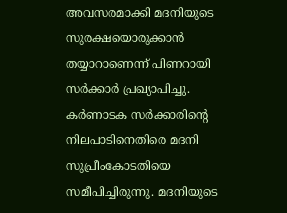അവസരമാക്കി മദനിയുടെ സുരക്ഷയൊരുക്കാന്‍ തയ്യാറാണെന്ന് പിണറായി സര്‍ക്കാര്‍ പ്രഖ്യാപിച്ചു. കര്‍ണാടക സര്‍ക്കാരിന്റെ നിലപാടിനെതിരെ മദനി സുപ്രീംകോടതിയെ സമീപിച്ചിരുന്നു. മദനിയുടെ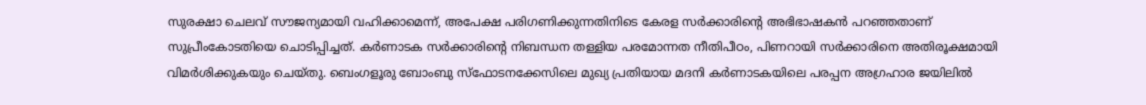സുരക്ഷാ ചെലവ് സൗജന്യമായി വഹിക്കാമെന്ന്, അപേക്ഷ പരിഗണിക്കുന്നതിനിടെ കേരള സര്‍ക്കാരിന്റെ അഭിഭാഷകന്‍ പറഞ്ഞതാണ് സുപ്രീംകോടതിയെ ചൊടിപ്പിച്ചത്. കര്‍ണാടക സര്‍ക്കാരിന്റെ നിബന്ധന തള്ളിയ പരമോന്നത നീതിപീഠം, പിണറായി സര്‍ക്കാരിനെ അതിരൂക്ഷമായി വിമര്‍ശിക്കുകയും ചെയ്തു. ബെംഗളൂരു ബോംബു സ്‌ഫോടനക്കേസിലെ മുഖ്യ പ്രതിയായ മദനി കര്‍ണാടകയിലെ പരപ്പന അഗ്രഹാര ജയിലില്‍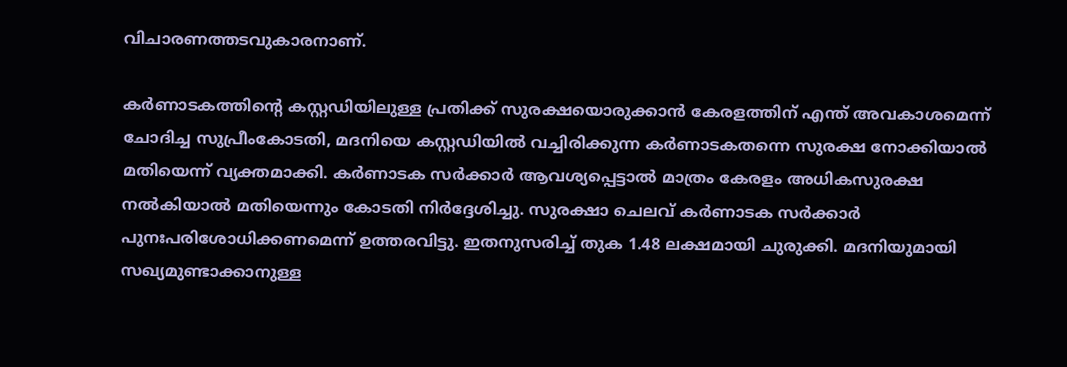വിചാരണത്തടവുകാരനാണ്.

കര്‍ണാടകത്തിന്റെ കസ്റ്റഡിയിലുള്ള പ്രതിക്ക് സുരക്ഷയൊരുക്കാന്‍ കേരളത്തിന് എന്ത് അവകാശമെന്ന് ചോദിച്ച സുപ്രീംകോടതി, മദനിയെ കസ്റ്റഡിയില്‍ വച്ചിരിക്കുന്ന കര്‍ണാടകതന്നെ സുരക്ഷ നോക്കിയാല്‍ മതിയെന്ന് വ്യക്തമാക്കി. കര്‍ണാടക സര്‍ക്കാര്‍ ആവശ്യപ്പെട്ടാല്‍ മാത്രം കേരളം അധികസുരക്ഷ നല്‍കിയാല്‍ മതിയെന്നും കോടതി നിര്‍ദ്ദേശിച്ചു. സുരക്ഷാ ചെലവ് കര്‍ണാടക സര്‍ക്കാര്‍ പുനഃപരിശോധിക്കണമെന്ന് ഉത്തരവിട്ടു. ഇതനുസരിച്ച് തുക 1.48 ലക്ഷമായി ചുരുക്കി. മദനിയുമായി സഖ്യമുണ്ടാക്കാനുള്ള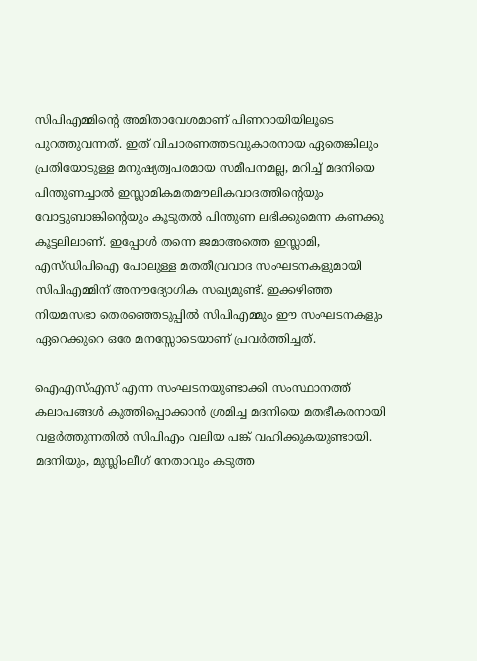സിപിഎമ്മിന്റെ അമിതാവേശമാണ് പിണറായിയിലൂടെ പുറത്തുവന്നത്. ഇത് വിചാരണത്തടവുകാരനായ ഏതെങ്കിലും പ്രതിയോടുള്ള മനുഷ്യത്വപരമായ സമീപനമല്ല, മറിച്ച് മദനിയെ പിന്തുണച്ചാല്‍ ഇസ്ലാമികമതമൗലികവാദത്തിന്റെയും വോട്ടുബാങ്കിന്റെയും കൂടുതല്‍ പിന്തുണ ലഭിക്കുമെന്ന കണക്കു കൂട്ടലിലാണ്. ഇപ്പോള്‍ തന്നെ ജമാഅത്തെ ഇസ്ലാമി, എസ്ഡിപിഐ പോലുള്ള മതതീവ്രവാദ സംഘടനകളുമായി സിപിഎമ്മിന് അനൗദ്യോഗിക സഖ്യമുണ്ട്. ഇക്കഴിഞ്ഞ നിയമസഭാ തെരഞ്ഞെടുപ്പില്‍ സിപിഎമ്മും ഈ സംഘടനകളും ഏറെക്കുറെ ഒരേ മനസ്സോടെയാണ് പ്രവര്‍ത്തിച്ചത്.

ഐഎസ്എസ് എന്ന സംഘടനയുണ്ടാക്കി സംസ്ഥാനത്ത് കലാപങ്ങള്‍ കുത്തിപ്പൊക്കാന്‍ ശ്രമിച്ച മദനിയെ മതഭീകരനായി വളര്‍ത്തുന്നതില്‍ സിപിഎം വലിയ പങ്ക് വഹിക്കുകയുണ്ടായി. മദനിയും, മുസ്ലിംലീഗ് നേതാവും കടുത്ത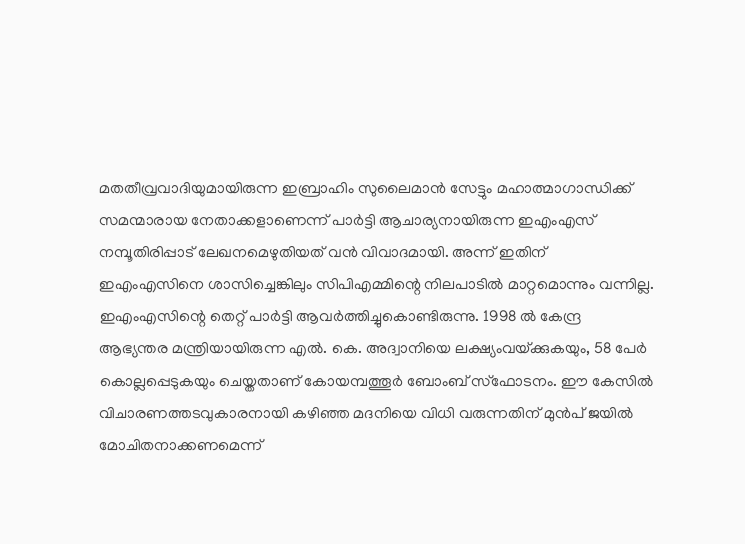മതതീവ്രവാദിയുമായിരുന്ന ഇബ്രാഹിം സുലൈമാന്‍ സേട്ടും മഹാത്മാഗാന്ധിക്ക് സമന്മാരായ നേതാക്കളാണെന്ന് പാര്‍ട്ടി ആചാര്യനായിരുന്ന ഇഎംഎസ് നമ്പൂതിരിപ്പാട് ലേഖനമെഴുതിയത് വന്‍ വിവാദമായി. അന്ന് ഇതിന് ഇഎംഎസിനെ ശാസിച്ചെങ്കിലും സിപിഎമ്മിന്റെ നിലപാടില്‍ മാറ്റമൊന്നും വന്നില്ല. ഇഎംഎസിന്റെ തെറ്റ് പാര്‍ട്ടി ആവര്‍ത്തിച്ചുകൊണ്ടിരുന്നു. 1998 ല്‍ കേന്ദ്ര ആഭ്യന്തര മന്ത്രിയായിരുന്ന എല്‍. കെ. അദ്വാനിയെ ലക്ഷ്യംവയ്‌ക്കുകയും, 58 പേര്‍ കൊല്ലപ്പെടുകയും ചെയ്തതാണ് കോയമ്പത്തൂര്‍ ബോംബ് സ്‌ഫോടനം. ഈ കേസില്‍ വിചാരണത്തടവുകാരനായി കഴിഞ്ഞ മദനിയെ വിധി വരുന്നതിന് മുന്‍പ് ജയില്‍ മോചിതനാക്കണമെന്ന്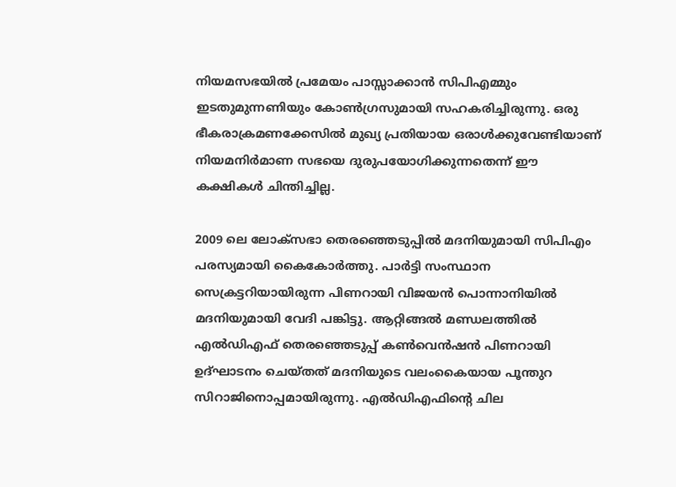നിയമസഭയില്‍ പ്രമേയം പാസ്സാക്കാന്‍ സിപിഎമ്മും ഇടതുമുന്നണിയും കോണ്‍ഗ്രസുമായി സഹകരിച്ചിരുന്നു. ഒരു ഭീകരാക്രമണക്കേസില്‍ മുഖ്യ പ്രതിയായ ഒരാള്‍ക്കുവേണ്ടിയാണ് നിയമനിര്‍മാണ സഭയെ ദുരുപയോഗിക്കുന്നതെന്ന് ഈ കക്ഷികള്‍ ചിന്തിച്ചില്ല.

2009 ലെ ലോക്‌സഭാ തെരഞ്ഞെടുപ്പില്‍ മദനിയുമായി സിപിഎം പരസ്യമായി കൈകോര്‍ത്തു. പാര്‍ട്ടി സംസ്ഥാന സെക്രട്ടറിയായിരുന്ന പിണറായി വിജയന്‍ പൊന്നാനിയില്‍ മദനിയുമായി വേദി പങ്കിട്ടു. ആറ്റിങ്ങല്‍ മണ്ഡലത്തില്‍ എല്‍ഡിഎഫ് തെരഞ്ഞെടുപ്പ് കണ്‍വെന്‍ഷന്‍ പിണറായി ഉദ്ഘാടനം ചെയ്തത് മദനിയുടെ വലംകൈയായ പൂന്തുറ സിറാജിനൊപ്പമായിരുന്നു. എല്‍ഡിഎഫിന്റെ ചില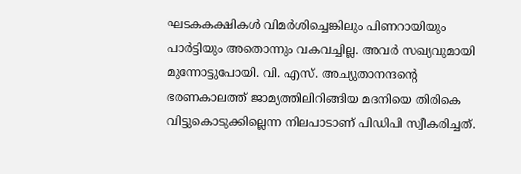ഘടകകക്ഷികള്‍ വിമര്‍ശിച്ചെങ്കിലും പിണറായിയും പാര്‍ട്ടിയും അതൊന്നും വകവച്ചില്ല. അവര്‍ സഖ്യവുമായി മുന്നോട്ടുപോയി. വി. എസ്. അച്യുതാനന്ദന്റെ ഭരണകാലത്ത് ജാമ്യത്തിലിറിങ്ങിയ മദനിയെ തിരികെ വിട്ടുകൊടുക്കില്ലെന്ന നിലപാടാണ് പിഡിപി സ്വീകരിച്ചത്.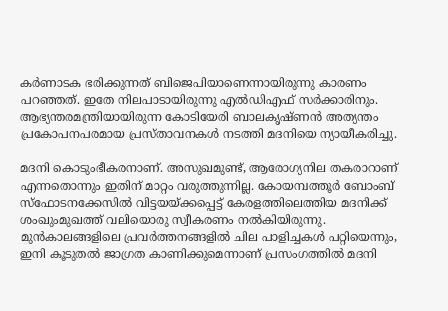കര്‍ണാടക ഭരിക്കുന്നത് ബിജെപിയാണെന്നായിരുന്നു കാരണം പറഞ്ഞത്. ഇതേ നിലപാടായിരുന്നു എല്‍ഡിഎഫ് സര്‍ക്കാരിനും. ആഭ്യന്തരമന്ത്രിയായിരുന്ന കോടിയേരി ബാലകൃഷ്ണന്‍ അത്യന്തം പ്രകോപനപരമായ പ്രസ്താവനകള്‍ നടത്തി മദനിയെ ന്യായീകരിച്ചു.

മദനി കൊടുംഭീകരനാണ്. അസുഖമുണ്ട്, ആരോഗ്യനില തകരാറാണ് എന്നതൊന്നും ഇതിന് മാറ്റം വരുത്തുന്നില്ല. കോയമ്പത്തൂര്‍ ബോംബ് സ്‌ഫോടനക്കേസില്‍ വിട്ടയയ്‌ക്കപ്പെട്ട് കേരളത്തിലെത്തിയ മദനിക്ക് ശംഖുംമുഖത്ത് വലിയൊരു സ്വീകരണം നല്‍കിയിരുന്നു. മുന്‍കാലങ്ങളിലെ പ്രവര്‍ത്തനങ്ങളില്‍ ചില പാളിച്ചകള്‍ പറ്റിയെന്നും, ഇനി കൂടുതല്‍ ജാഗ്രത കാണിക്കുമെന്നാണ് പ്രസംഗത്തില്‍ മദനി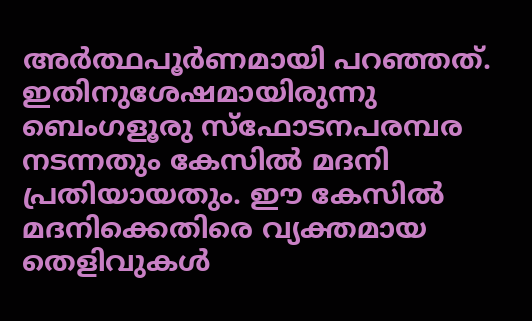അര്‍ത്ഥപൂര്‍ണമായി പറഞ്ഞത്. ഇതിനുശേഷമായിരുന്നു ബെംഗളൂരു സ്‌ഫോടനപരമ്പര നടന്നതും കേസില്‍ മദനി പ്രതിയായതും. ഈ കേസില്‍ മദനിക്കെതിരെ വ്യക്തമായ തെളിവുകള്‍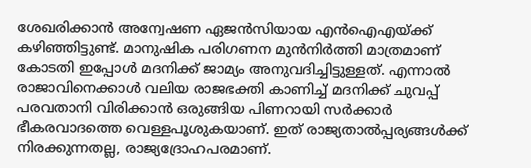ശേഖരിക്കാന്‍ അന്വേഷണ ഏജന്‍സിയായ എന്‍ഐഎയ്‌ക്ക് കഴിഞ്ഞിട്ടുണ്ട്. മാനുഷിക പരിഗണന മുന്‍നിര്‍ത്തി മാത്രമാണ് കോടതി ഇപ്പോള്‍ മദനിക്ക് ജാമ്യം അനുവദിച്ചിട്ടുള്ളത്. എന്നാല്‍ രാജാവിനെക്കാള്‍ വലിയ രാജഭക്തി കാണിച്ച് മദനിക്ക് ചുവപ്പ് പരവതാനി വിരിക്കാന്‍ ഒരുങ്ങിയ പിണറായി സര്‍ക്കാര്‍ ഭീകരവാദത്തെ വെള്ളപൂശുകയാണ്. ഇത് രാജ്യതാല്‍പ്പര്യങ്ങള്‍ക്ക് നിരക്കുന്നതല്ല, രാജ്യദ്രോഹപരമാണ്.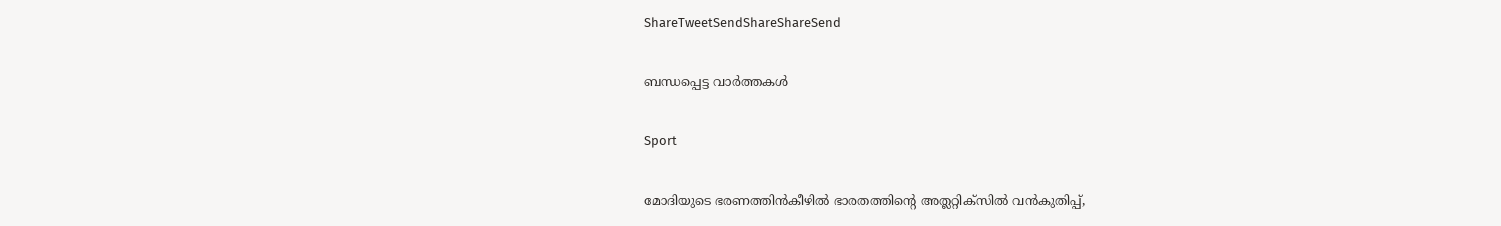ShareTweetSendShareShareSend

ബന്ധപ്പെട്ട വാര്‍ത്തകള്‍

Sport

മോദിയുടെ ഭരണത്തിന്‍കീഴില്‍ ഭാരതത്തിന്റെ അത്ലറ്റിക്സില്‍ വന്‍കുതിപ്പ്,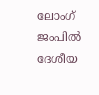ലോംഗ് ജംപില്‍ ദേശീയ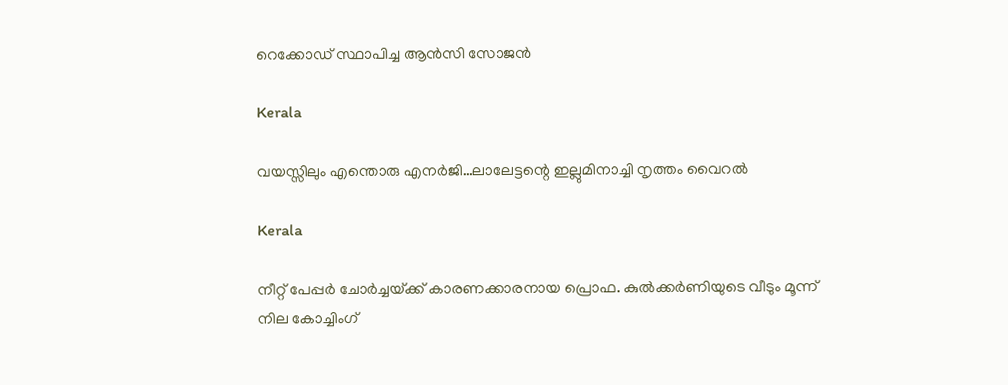റെക്കോഡ് സ്ഥാപിച്ച ആന്‍സി സോജന്‍

Kerala

വയസ്സിലും എന്തൊരു എനര്‍ജി…ലാലേട്ടന്റെ ഇല്ലുമിനാച്ചി നൃത്തം വൈറല്‍

Kerala

നീറ്റ് പേപ്പര്‍ ചോര്‍ച്ചയ്‌ക്ക് കാരണക്കാരനായ പ്രൊഫ. കുല്‍ക്കര്‍ണിയുടെ വീടും മൂന്ന് നില കോച്ചിംഗ്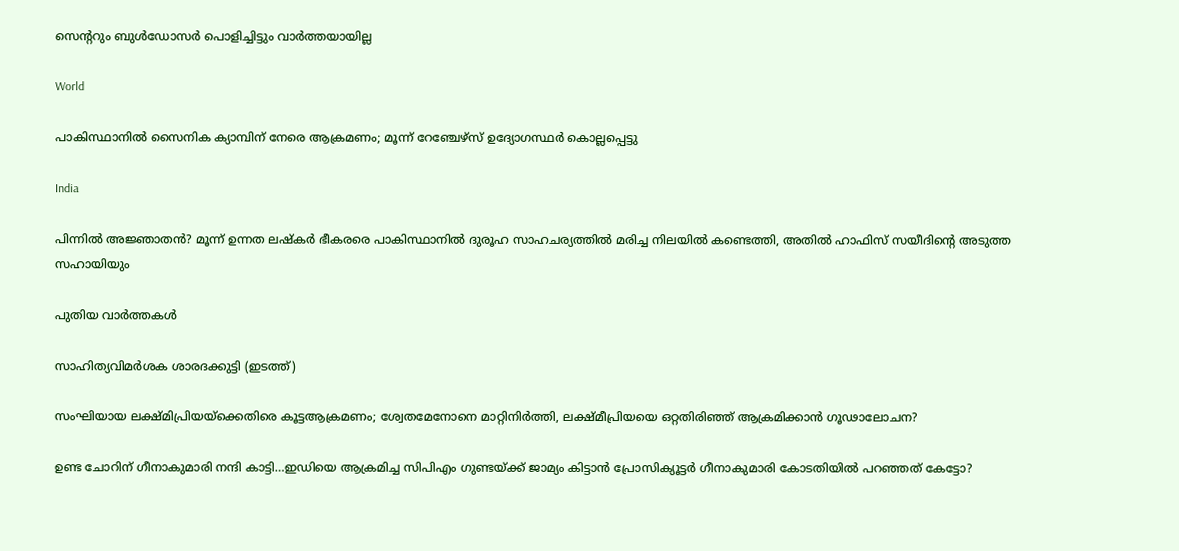സെ‍ന്‍ററും ബുള്‍ഡോസര്‍ പൊളിച്ചിട്ടും വാര്‍ത്തയായില്ല

World

പാകിസ്ഥാനിൽ സൈനിക ക്യാമ്പിന് നേരെ ആക്രമണം; മൂന്ന് റേഞ്ചേഴ്‌സ് ഉദ്യോഗസ്ഥര്‍ കൊല്ലപ്പെട്ടു

India

പിന്നില്‍ അജ്ഞാതന്‍? മൂന്ന് ഉന്നത ലഷ്‌കർ ഭീകരരെ പാകിസ്ഥാനിൽ ദുരൂഹ സാഹചര്യത്തിൽ മരിച്ച നിലയിൽ കണ്ടെത്തി, അതിൽ ഹാഫിസ് സയീദിന്റെ അടുത്ത സഹായിയും

പുതിയ വാര്‍ത്തകള്‍

സാഹിത്യവിമര്‍ശക ശാരദക്കുട്ടി (ഇടത്ത്)

സംഘിയായ ലക്ഷ്മിപ്രിയയ്‌ക്കെതിരെ കൂട്ടആക്രമണം; ശ്വേതമേനോനെ മാറ്റിനിര്‍ത്തി, ലക്ഷ്മീപ്രിയയെ ഒറ്റതിരിഞ്ഞ് ആക്രമിക്കാന്‍ ഗൂഢാലോചന?

ഉണ്ട ചോറിന് ഗീനാകുമാരി നന്ദി കാട്ടി…ഇഡിയെ ആക്രമിച്ച സിപിഎം ഗുണ്ടയ്‌ക്ക് ജാമ്യം കിട്ടാന്‍ പ്രോസിക്യൂട്ടര്‍ ഗീനാകുമാരി കോടതിയില്‍ പറഞ്ഞത് കേട്ടോ?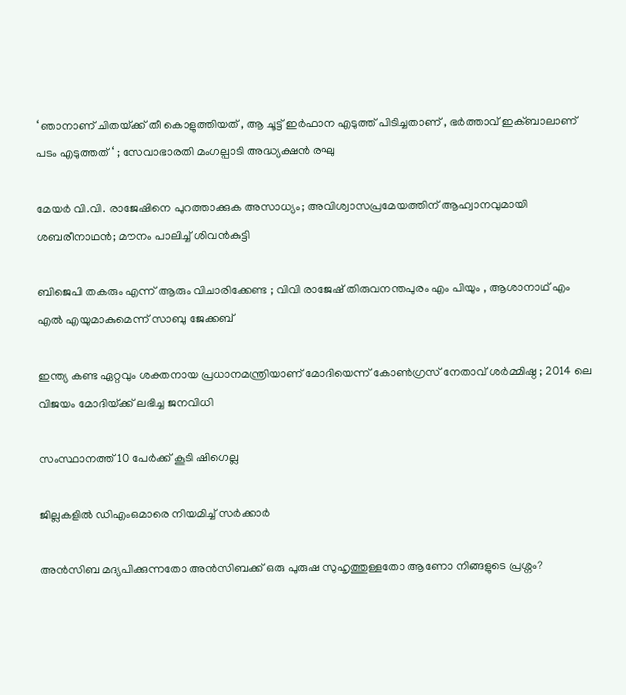‘ ഞാനാണ് ചിതയ്‌ക്ക് തീ കൊളുത്തിയത് , ആ ചൂട്ട് ഇർഫാന എടുത്ത് പിടിച്ചതാണ് , ഭർത്താവ് ഇക്ബാലാണ് പടം എടുത്തത് ‘ ; സേവാഭാരതി മംഗല്പാടി അദ്ധ്യക്ഷൻ രഘു

മേയര്‍ വി.വി. രാജേഷിനെ പുറത്താക്കുക അസാധ്യം; അവിശ്വാസപ്രമേയത്തിന് ആഹ്വാനവുമായി ശബരീനാഥന്‍; മൗനം പാലിച്ച് ശിവന്‍കുട്ടി

ബിജെപി തകരും എന്ന് ആരും വിചാരിക്കേണ്ട ; വിവി രാജേഷ് തിരുവനന്തപുരം എം പിയും , ആശാനാഥ് എം എൽ എയുമാകുമെന്ന് സാബു ജേക്കബ്

ഇന്ത്യ കണ്ട ഏറ്റവും ശക്തനായ പ്രധാനമന്ത്രിയാണ് മോദിയെന്ന് കോൺഗ്രസ് നേതാവ് ശർമ്മിഷ്ഠ ; 2014 ലെ വിജയം മോദിയ്‌ക്ക് ലഭിച്ച ജനവിധി

സംസ്ഥാനത്ത് 10 പേര്‍ക്ക് കൂടി ഷിഗെല്ല

ജില്ലകളില്‍ ഡിഎംഒമാരെ നിയമിച്ച് സര്‍ക്കാര്‍

അൻസിബ മദ്യപിക്കുന്നതോ അൻസിബക്ക് ഒരു പുരുഷ സുഹൃത്തുള്ളതോ ആണോ നിങ്ങളുടെ പ്രശ്നം?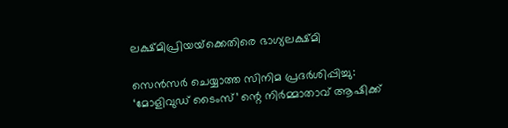ലക്ഷ്മിപ്രിയയ്‌ക്കെതിരെ ഭാഗ്യലക്ഷ്മി

സെന്‍സര്‍ ചെയ്യാത്ത സിനിമ പ്രദര്‍ശിപ്പിച്ചു: ‘മോളിവുഡ് ടൈംസ്’ ന്റെ നിര്‍മ്മാതാവ് ആഷിക്ക്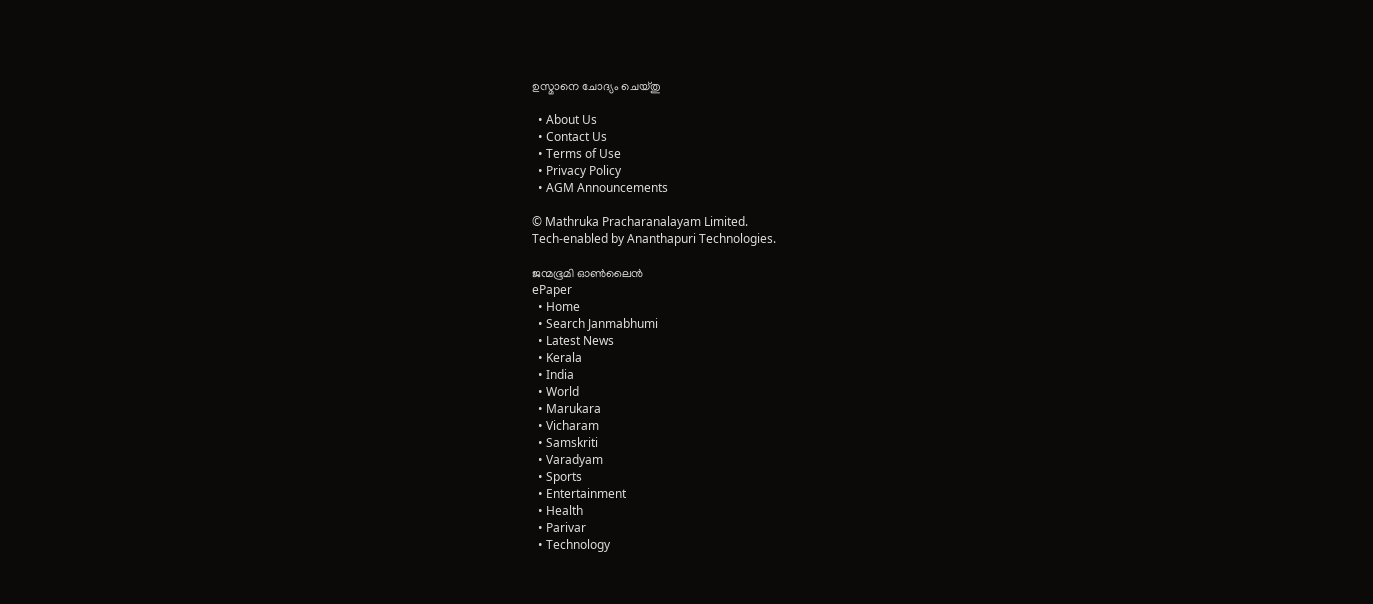ഉസ്മാനെ ചോദ്യം ചെയ്തു

  • About Us
  • Contact Us
  • Terms of Use
  • Privacy Policy
  • AGM Announcements

© Mathruka Pracharanalayam Limited.
Tech-enabled by Ananthapuri Technologies.

ജന്മഭൂമി ഓണ്‍ലൈന്‍
ePaper
  • Home
  • Search Janmabhumi
  • Latest News
  • Kerala
  • India
  • World
  • Marukara
  • Vicharam
  • Samskriti
  • Varadyam
  • Sports
  • Entertainment
  • Health
  • Parivar
  • Technology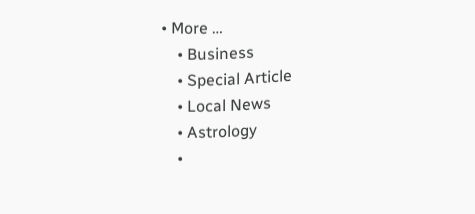• More …
    • Business
    • Special Article
    • Local News
    • Astrology
    •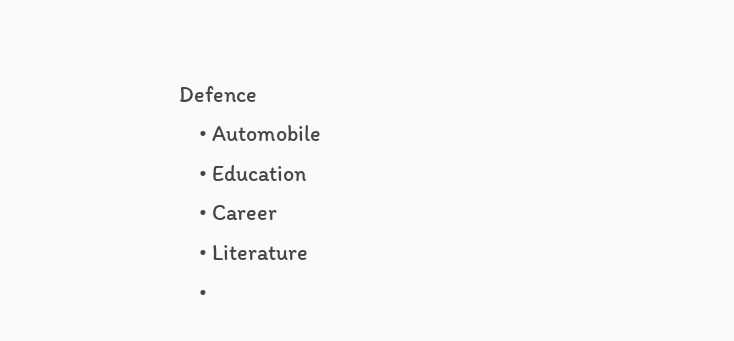Defence
    • Automobile
    • Education
    • Career
    • Literature
    •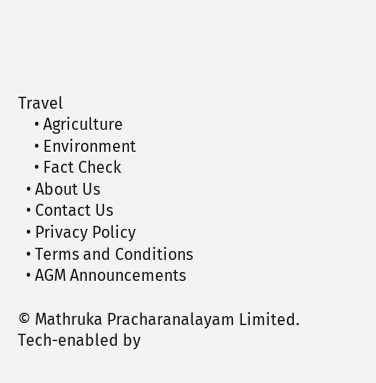Travel
    • Agriculture
    • Environment
    • Fact Check
  • About Us
  • Contact Us
  • Privacy Policy
  • Terms and Conditions
  • AGM Announcements

© Mathruka Pracharanalayam Limited.
Tech-enabled by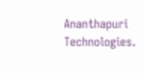Ananthapuri Technologies.